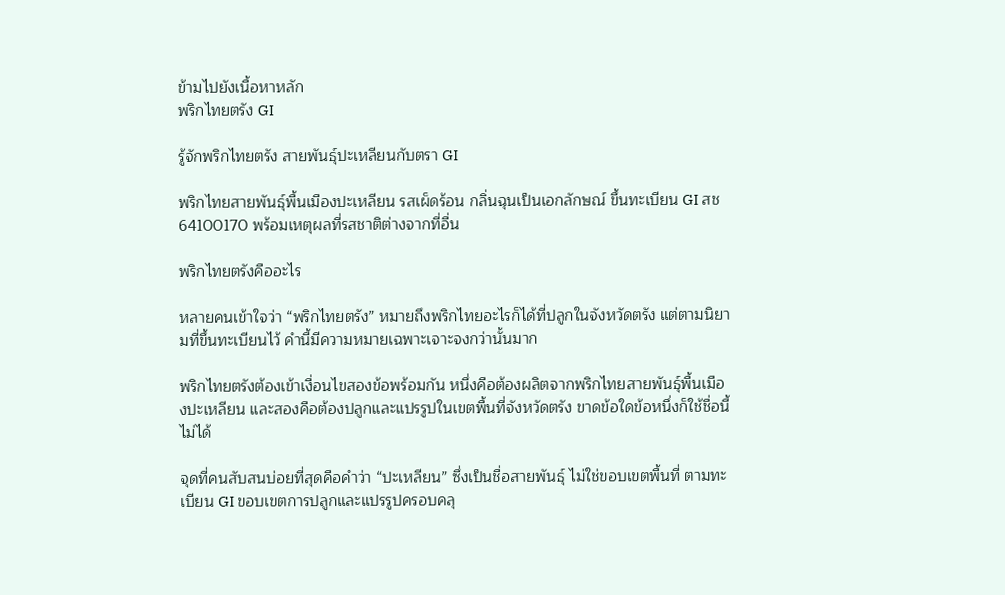ข้ามไปยังเนื้อหาหลัก
พริกไทยตรัง GI

รู้จักพริกไทยตรัง สายพันธุ์ปะเหลียนกับตรา GI

พริกไทยสายพันธุ์พื้นเมืองปะเหลียน รสเผ็ดร้อน กลิ่นฉุนเป็นเอกลักษณ์ ขึ้นทะเบียน GI สช 64100170 พร้อมเหตุผลที่รสชาติต่างจากที่อื่น

พริกไทยตรังคืออะไร

หลายคนเข้าใจว่า “พริกไทยตรัง” หมายถึงพริกไทยอะไรก็ได้ที่ปลูกในจังหวัดตรัง แต่ตามนิยามที่ขึ้นทะเบียนไว้ คำนี้มีความหมายเฉพาะเจาะจงกว่านั้นมาก

พริกไทยตรังต้องเข้าเงื่อนไขสองข้อพร้อมกัน หนึ่งคือต้องผลิตจากพริกไทยสายพันธุ์พื้นเมืองปะเหลียน และสองคือต้องปลูกและแปรรูปในเขตพื้นที่จังหวัดตรัง ขาดข้อใดข้อหนึ่งก็ใช้ชื่อนี้ไม่ได้

จุดที่คนสับสนบ่อยที่สุดคือคำว่า “ปะเหลียน” ซึ่งเป็นชื่อสายพันธุ์ ไม่ใช่ขอบเขตพื้นที่ ตามทะเบียน GI ขอบเขตการปลูกและแปรรูปครอบคลุ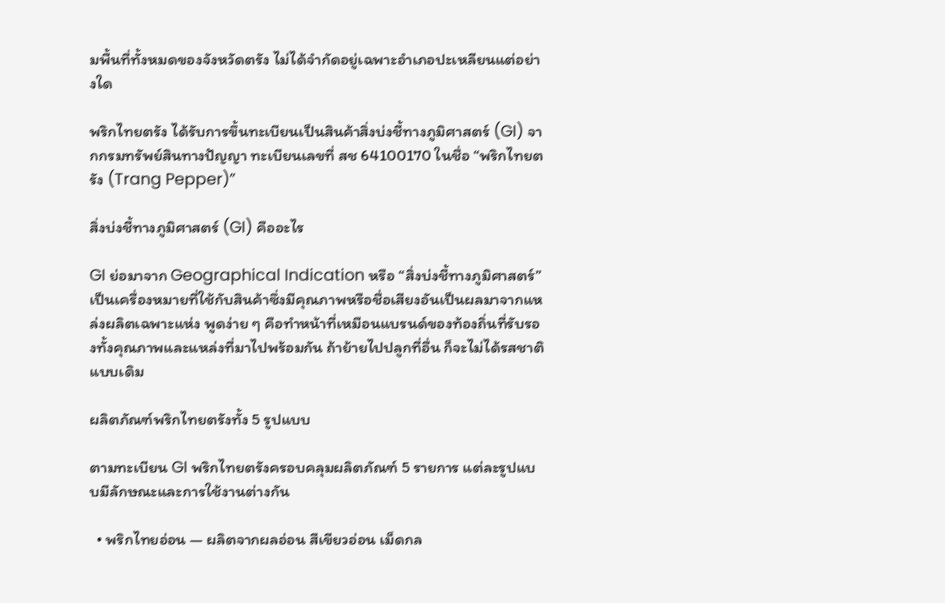มพื้นที่ทั้งหมดของจังหวัดตรัง ไม่ได้จำกัดอยู่เฉพาะอำเภอปะเหลียนแต่อย่างใด

พริกไทยตรัง ได้รับการขึ้นทะเบียนเป็นสินค้าสิ่งบ่งชี้ทางภูมิศาสตร์ (GI) จากกรมทรัพย์สินทางปัญญา ทะเบียนเลขที่ สช 64100170 ในชื่อ “พริกไทยตรัง (Trang Pepper)”

สิ่งบ่งชี้ทางภูมิศาสตร์ (GI) คืออะไร

GI ย่อมาจาก Geographical Indication หรือ “สิ่งบ่งชี้ทางภูมิศาสตร์” เป็นเครื่องหมายที่ใช้กับสินค้าซึ่งมีคุณภาพหรือชื่อเสียงอันเป็นผลมาจากแหล่งผลิตเฉพาะแห่ง พูดง่าย ๆ คือทำหน้าที่เหมือนแบรนด์ของท้องถิ่นที่รับรองทั้งคุณภาพและแหล่งที่มาไปพร้อมกัน ถ้าย้ายไปปลูกที่อื่น ก็จะไม่ได้รสชาติแบบเดิม

ผลิตภัณฑ์พริกไทยตรังทั้ง 5 รูปแบบ

ตามทะเบียน GI พริกไทยตรังครอบคลุมผลิตภัณฑ์ 5 รายการ แต่ละรูปแบบมีลักษณะและการใช้งานต่างกัน

  • พริกไทยอ่อน — ผลิตจากผลอ่อน สีเขียวอ่อน เม็ดกล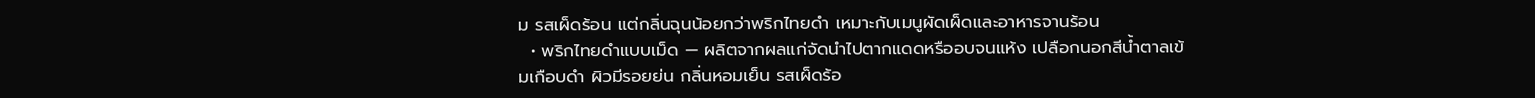ม รสเผ็ดร้อน แต่กลิ่นฉุนน้อยกว่าพริกไทยดำ เหมาะกับเมนูผัดเผ็ดและอาหารจานร้อน
  • พริกไทยดำแบบเม็ด — ผลิตจากผลแก่จัดนำไปตากแดดหรืออบจนแห้ง เปลือกนอกสีน้ำตาลเข้มเกือบดำ ผิวมีรอยย่น กลิ่นหอมเย็น รสเผ็ดร้อ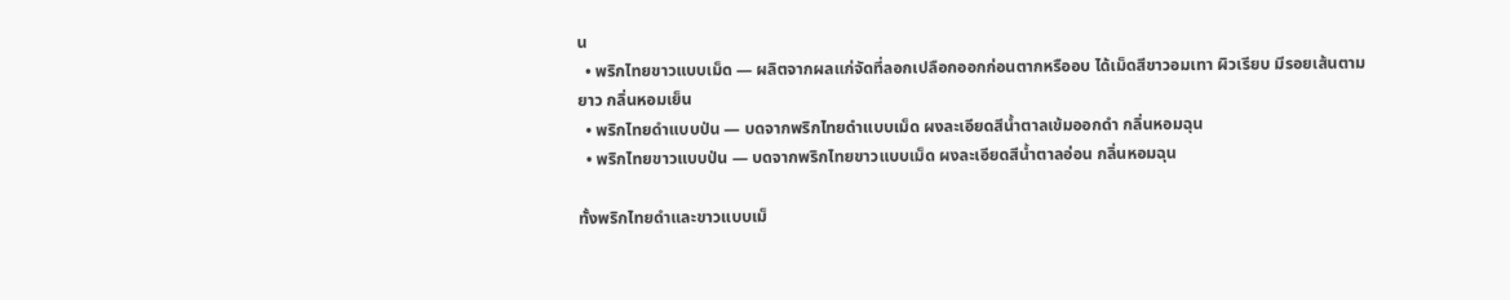น
  • พริกไทยขาวแบบเม็ด — ผลิตจากผลแก่จัดที่ลอกเปลือกออกก่อนตากหรืออบ ได้เม็ดสีขาวอมเทา ผิวเรียบ มีรอยเส้นตามยาว กลิ่นหอมเย็น
  • พริกไทยดำแบบป่น — บดจากพริกไทยดำแบบเม็ด ผงละเอียดสีน้ำตาลเข้มออกดำ กลิ่นหอมฉุน
  • พริกไทยขาวแบบป่น — บดจากพริกไทยขาวแบบเม็ด ผงละเอียดสีน้ำตาลอ่อน กลิ่นหอมฉุน

ทั้งพริกไทยดำและขาวแบบเม็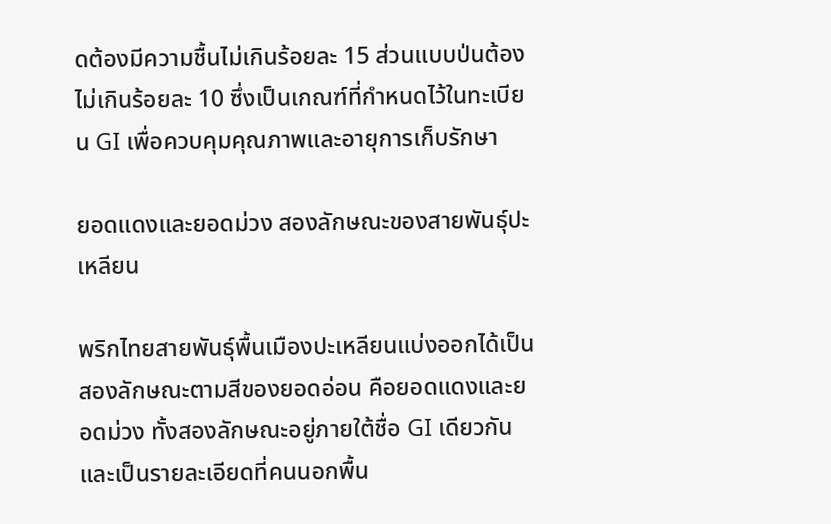ดต้องมีความชื้นไม่เกินร้อยละ 15 ส่วนแบบป่นต้องไม่เกินร้อยละ 10 ซึ่งเป็นเกณฑ์ที่กำหนดไว้ในทะเบียน GI เพื่อควบคุมคุณภาพและอายุการเก็บรักษา

ยอดแดงและยอดม่วง สองลักษณะของสายพันธุ์ปะเหลียน

พริกไทยสายพันธุ์พื้นเมืองปะเหลียนแบ่งออกได้เป็นสองลักษณะตามสีของยอดอ่อน คือยอดแดงและยอดม่วง ทั้งสองลักษณะอยู่ภายใต้ชื่อ GI เดียวกัน และเป็นรายละเอียดที่คนนอกพื้น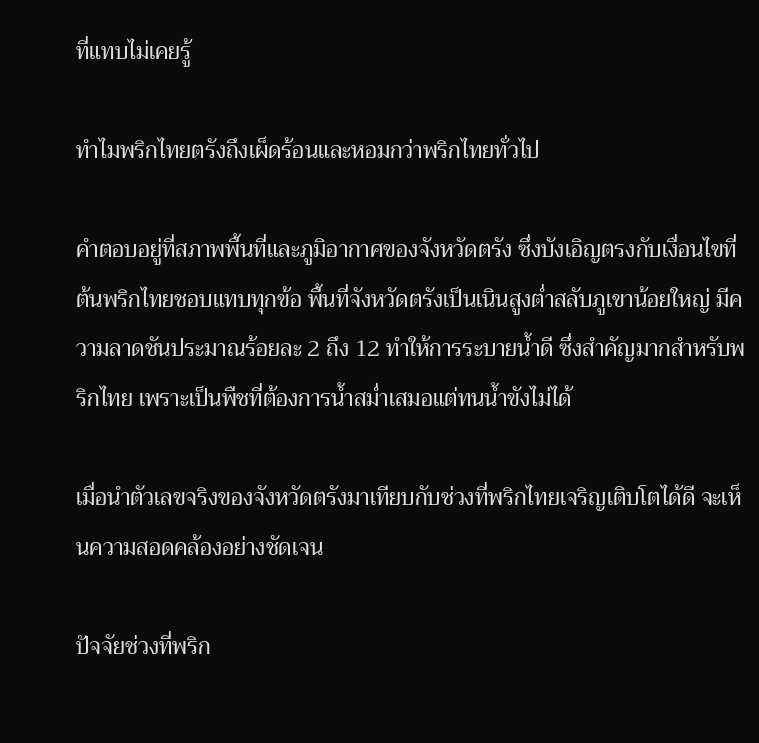ที่แทบไม่เคยรู้

ทำไมพริกไทยตรังถึงเผ็ดร้อนและหอมกว่าพริกไทยทั่วไป

คำตอบอยู่ที่สภาพพื้นที่และภูมิอากาศของจังหวัดตรัง ซึ่งบังเอิญตรงกับเงื่อนไขที่ต้นพริกไทยชอบแทบทุกข้อ พื้นที่จังหวัดตรังเป็นเนินสูงต่ำสลับภูเขาน้อยใหญ่ มีความลาดชันประมาณร้อยละ 2 ถึง 12 ทำให้การระบายน้ำดี ซึ่งสำคัญมากสำหรับพริกไทย เพราะเป็นพืชที่ต้องการน้ำสม่ำเสมอแต่ทนน้ำขังไม่ได้

เมื่อนำตัวเลขจริงของจังหวัดตรังมาเทียบกับช่วงที่พริกไทยเจริญเติบโตได้ดี จะเห็นความสอดคล้องอย่างชัดเจน

ปัจจัยช่วงที่พริก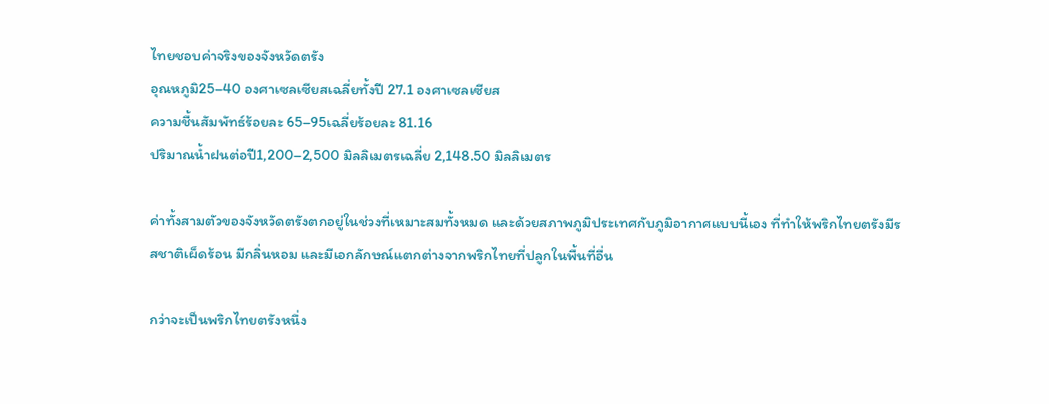ไทยชอบค่าจริงของจังหวัดตรัง
อุณหภูมิ25–40 องศาเซลเซียสเฉลี่ยทั้งปี 27.1 องศาเซลเซียส
ความชื้นสัมพัทธ์ร้อยละ 65–95เฉลี่ยร้อยละ 81.16
ปริมาณน้ำฝนต่อปี1,200–2,500 มิลลิเมตรเฉลี่ย 2,148.50 มิลลิเมตร

ค่าทั้งสามตัวของจังหวัดตรังตกอยู่ในช่วงที่เหมาะสมทั้งหมด และด้วยสภาพภูมิประเทศกับภูมิอากาศแบบนี้เอง ที่ทำให้พริกไทยตรังมีรสชาติเผ็ดร้อน มีกลิ่นหอม และมีเอกลักษณ์แตกต่างจากพริกไทยที่ปลูกในพื้นที่อื่น

กว่าจะเป็นพริกไทยตรังหนึ่ง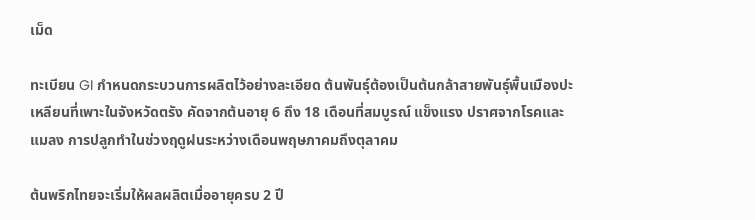เม็ด

ทะเบียน GI กำหนดกระบวนการผลิตไว้อย่างละเอียด ต้นพันธุ์ต้องเป็นต้นกล้าสายพันธุ์พื้นเมืองปะเหลียนที่เพาะในจังหวัดตรัง คัดจากต้นอายุ 6 ถึง 18 เดือนที่สมบูรณ์ แข็งแรง ปราศจากโรคและแมลง การปลูกทำในช่วงฤดูฝนระหว่างเดือนพฤษภาคมถึงตุลาคม

ต้นพริกไทยจะเริ่มให้ผลผลิตเมื่ออายุครบ 2 ปี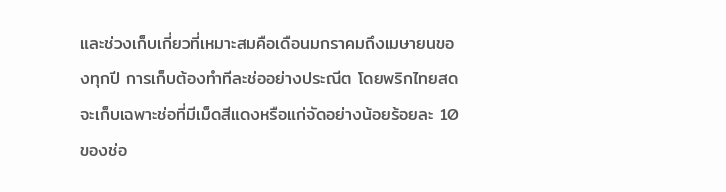และช่วงเก็บเกี่ยวที่เหมาะสมคือเดือนมกราคมถึงเมษายนของทุกปี การเก็บต้องทำทีละช่ออย่างประณีต โดยพริกไทยสดจะเก็บเฉพาะช่อที่มีเม็ดสีแดงหรือแก่จัดอย่างน้อยร้อยละ 10 ของช่อ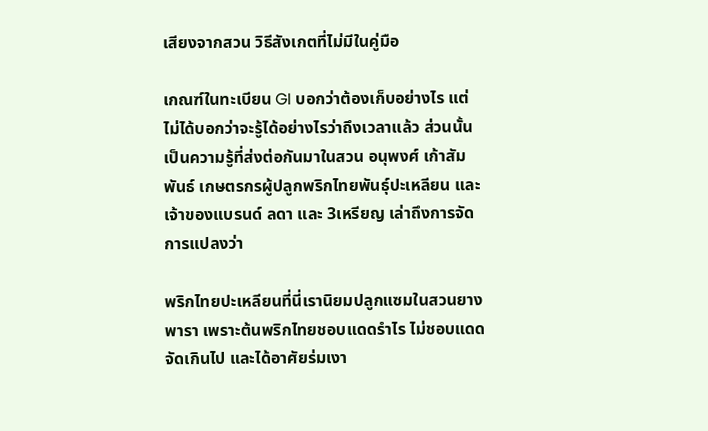เสียงจากสวน วิธีสังเกตที่ไม่มีในคู่มือ

เกณฑ์ในทะเบียน GI บอกว่าต้องเก็บอย่างไร แต่ไม่ได้บอกว่าจะรู้ได้อย่างไรว่าถึงเวลาแล้ว ส่วนนั้นเป็นความรู้ที่ส่งต่อกันมาในสวน อนุพงศ์ เก้าสัมพันธ์ เกษตรกรผู้ปลูกพริกไทยพันธุ์ปะเหลียน และเจ้าของแบรนด์ ลดา และ 3เหรียญ เล่าถึงการจัดการแปลงว่า

พริกไทยปะเหลียนที่นี่เรานิยมปลูกแซมในสวนยางพารา เพราะต้นพริกไทยชอบแดดรำไร ไม่ชอบแดดจัดเกินไป และได้อาศัยร่มเงา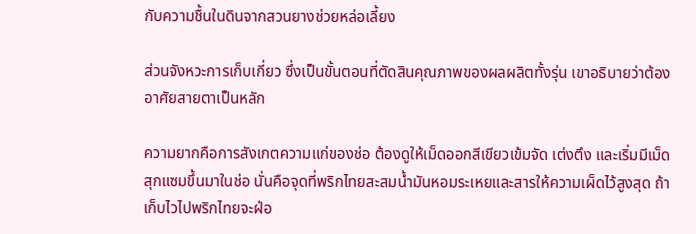กับความชื้นในดินจากสวนยางช่วยหล่อเลี้ยง

ส่วนจังหวะการเก็บเกี่ยว ซึ่งเป็นขั้นตอนที่ตัดสินคุณภาพของผลผลิตทั้งรุ่น เขาอธิบายว่าต้องอาศัยสายตาเป็นหลัก

ความยากคือการสังเกตความแก่ของช่อ ต้องดูให้เม็ดออกสีเขียวเข้มจัด เต่งตึง และเริ่มมีเม็ดสุกแซมขึ้นมาในช่อ นั่นคือจุดที่พริกไทยสะสมน้ำมันหอมระเหยและสารให้ความเผ็ดไว้สูงสุด ถ้าเก็บไวไปพริกไทยจะฝ่อ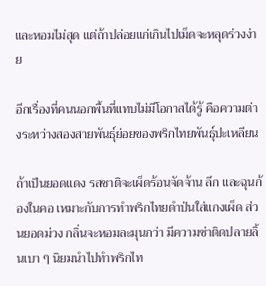และหอมไม่สุด แต่ถ้าปล่อยแก่เกินไปเม็ดจะหลุดร่วงง่าย

อีกเรื่องที่คนนอกพื้นที่แทบไม่มีโอกาสได้รู้ คือความต่างระหว่างสองสายพันธุ์ย่อยของพริกไทยพันธุ์ปะเหลียน

ถ้าเป็นยอดแดง รสชาติจะเผ็ดร้อนจัดจ้าน ลึก และฉุนก้องในคอ เหมาะกับการทำพริกไทยดำป่นใส่แกงเผ็ด ส่วนยอดม่วง กลิ่นจะหอมละมุนกว่า มีความซ่าติดปลายลิ้นเบา ๆ นิยมนำไปทำพริกไท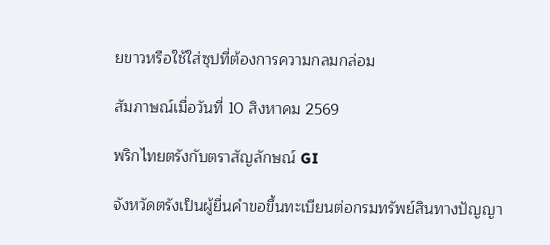ยขาวหรือใช้ใส่ซุปที่ต้องการความกลมกล่อม

สัมภาษณ์เมื่อวันที่ 10 สิงหาคม 2569

พริกไทยตรังกับตราสัญลักษณ์ GI

จังหวัดตรังเป็นผู้ยื่นคำขอขึ้นทะเบียนต่อกรมทรัพย์สินทางปัญญา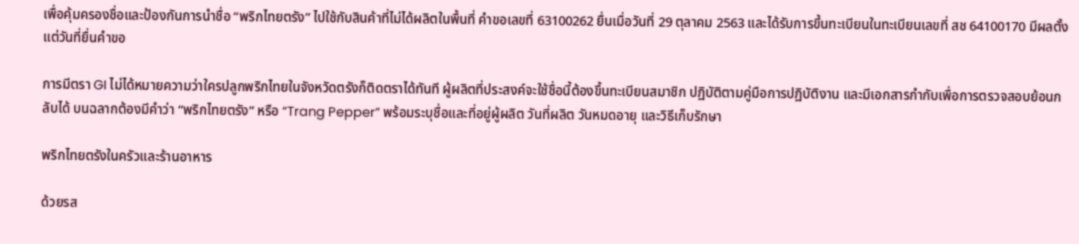เพื่อคุ้มครองชื่อและป้องกันการนำชื่อ “พริกไทยตรัง” ไปใช้กับสินค้าที่ไม่ได้ผลิตในพื้นที่ คำขอเลขที่ 63100262 ยื่นเมื่อวันที่ 29 ตุลาคม 2563 และได้รับการขึ้นทะเบียนในทะเบียนเลขที่ สช 64100170 มีผลตั้งแต่วันที่ยื่นคำขอ

การมีตรา GI ไม่ได้หมายความว่าใครปลูกพริกไทยในจังหวัดตรังก็ติดตราได้ทันที ผู้ผลิตที่ประสงค์จะใช้ชื่อนี้ต้องขึ้นทะเบียนสมาชิก ปฏิบัติตามคู่มือการปฏิบัติงาน และมีเอกสารกำกับเพื่อการตรวจสอบย้อนกลับได้ บนฉลากต้องมีคำว่า “พริกไทยตรัง” หรือ “Trang Pepper” พร้อมระบุชื่อและที่อยู่ผู้ผลิต วันที่ผลิต วันหมดอายุ และวิธีเก็บรักษา

พริกไทยตรังในครัวและร้านอาหาร

ด้วยรส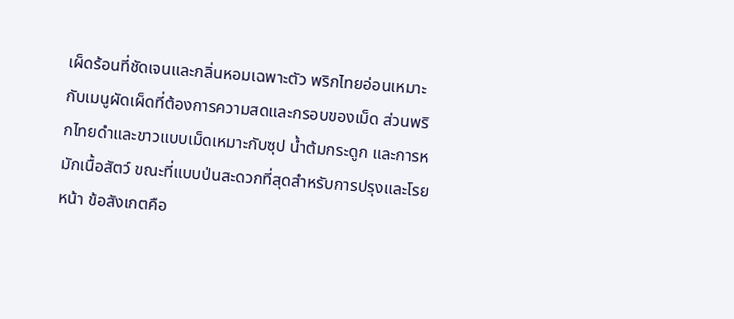เผ็ดร้อนที่ชัดเจนและกลิ่นหอมเฉพาะตัว พริกไทยอ่อนเหมาะกับเมนูผัดเผ็ดที่ต้องการความสดและกรอบของเม็ด ส่วนพริกไทยดำและขาวแบบเม็ดเหมาะกับซุป น้ำต้มกระดูก และการหมักเนื้อสัตว์ ขณะที่แบบป่นสะดวกที่สุดสำหรับการปรุงและโรยหน้า ข้อสังเกตคือ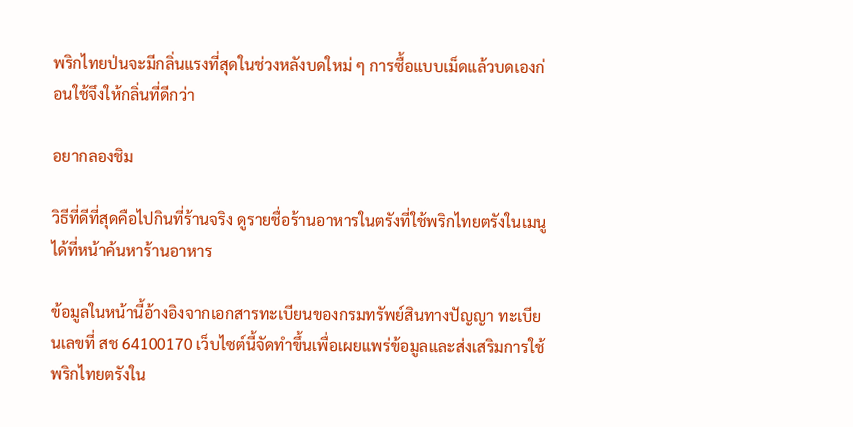พริกไทยป่นจะมีกลิ่นแรงที่สุดในช่วงหลังบดใหม่ ๆ การซื้อแบบเม็ดแล้วบดเองก่อนใช้จึงให้กลิ่นที่ดีกว่า

อยากลองชิม

วิธีที่ดีที่สุดคือไปกินที่ร้านจริง ดูรายชื่อร้านอาหารในตรังที่ใช้พริกไทยตรังในเมนูได้ที่หน้าค้นหาร้านอาหาร

ข้อมูลในหน้านี้อ้างอิงจากเอกสารทะเบียนของกรมทรัพย์สินทางปัญญา ทะเบียนเลขที่ สช 64100170 เว็บไซต์นี้จัดทำขึ้นเพื่อเผยแพร่ข้อมูลและส่งเสริมการใช้พริกไทยตรังใน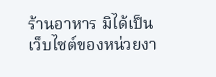ร้านอาหาร มิได้เป็นเว็บไซต์ของหน่วยงา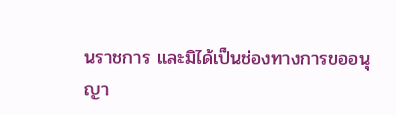นราชการ และมิได้เป็นช่องทางการขออนุญา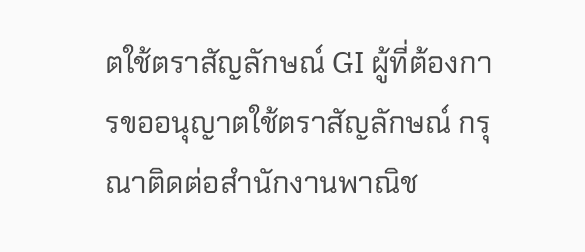ตใช้ตราสัญลักษณ์ GI ผู้ที่ต้องการขออนุญาตใช้ตราสัญลักษณ์ กรุณาติดต่อสำนักงานพาณิช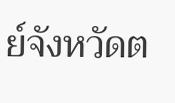ย์จังหวัดต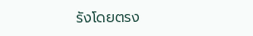รังโดยตรง